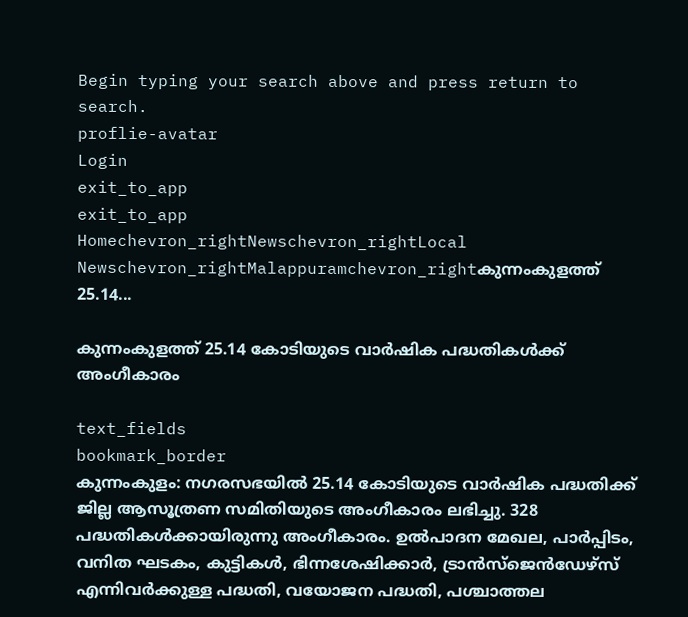Begin typing your search above and press return to search.
proflie-avatar
Login
exit_to_app
exit_to_app
Homechevron_rightNewschevron_rightLocal Newschevron_rightMalappuramchevron_rightകുന്നംകുളത്ത് 25.14...

കുന്നംകുളത്ത് 25.14 കോടിയുടെ വാര്‍ഷിക പദ്ധതികള്‍ക്ക് അംഗീകാരം

text_fields
bookmark_border
കുന്നംകുളം: നഗരസഭയില്‍ 25.14 കോടിയുടെ വാര്‍ഷിക പദ്ധതിക്ക് ജില്ല ആസൂത്രണ സമിതിയുടെ അംഗീകാരം ലഭിച്ചു. 328 പദ്ധതികള്‍ക്കായിരുന്നു അംഗീകാരം. ഉൽപാദന മേഖല, പാര്‍പ്പിടം, വനിത ഘടകം, കുട്ടികള്‍, ഭിന്നശേഷിക്കാര്‍, ട്രാൻസ്ജെൻഡേഴ്സ് എന്നിവര്‍ക്കുള്ള പദ്ധതി, വയോജന പദ്ധതി, പശ്ചാത്തല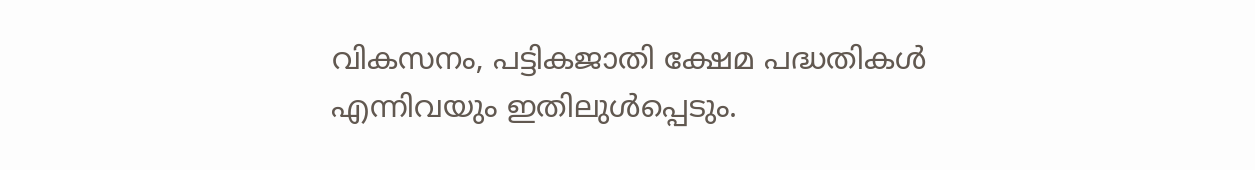വികസനം, പട്ടികജാതി ക്ഷേമ പദ്ധതികള്‍ എന്നിവയും ഇതിലുൾപ്പെടും.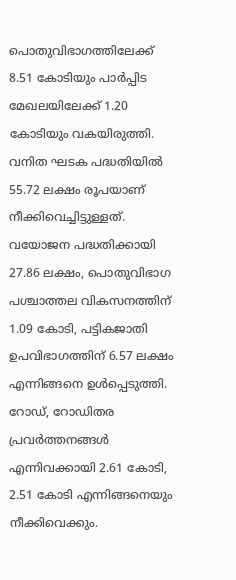പൊതുവിഭാഗത്തിലേക്ക് 8.51 കോടിയും പാര്‍പ്പിട മേഖലയിലേക്ക് 1.20 കോടിയും വകയിരുത്തി. വനിത ഘടക പദ്ധതിയില്‍ 55.72 ലക്ഷം രൂപയാണ് നീക്കിവെച്ചിട്ടുള്ളത്. വയോജന പദ്ധതിക്കായി 27.86 ലക്ഷം, പൊതുവിഭാഗ പശ്ചാത്തല വികസനത്തിന് 1.09 കോടി, പട്ടികജാതി ഉപവിഭാഗത്തിന് 6.57 ലക്ഷം എന്നിങ്ങനെ ഉൾപ്പെടുത്തി. റോഡ്, റോഡിതര പ്രവര്‍ത്തനങ്ങള്‍ എന്നിവക്കായി 2.61 കോടി, 2.51 കോടി എന്നിങ്ങനെയും നീക്കിവെക്കും.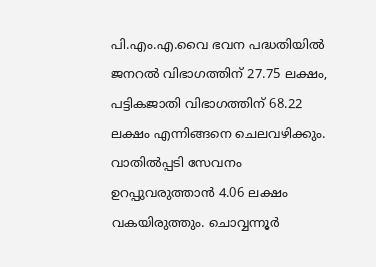പി.എം.എ.വൈ ഭവന പദ്ധതിയിൽ ജനറല്‍ വിഭാഗത്തിന് 27.75 ലക്ഷം, പട്ടികജാതി വിഭാഗത്തിന് 68.22 ലക്ഷം എന്നിങ്ങനെ ചെലവഴിക്കും. വാതില്‍പ്പടി സേവനം ഉറപ്പുവരുത്താൻ 4.06 ലക്ഷം വകയിരുത്തും. ചൊവ്വന്നൂര്‍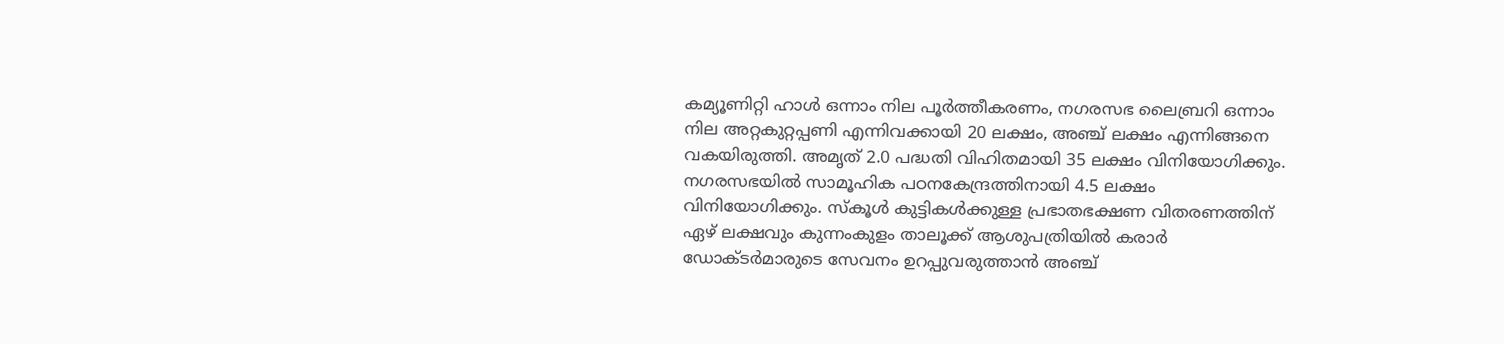കമ്യൂണിറ്റി ഹാള്‍ ഒന്നാം നില പൂര്‍ത്തീകരണം, നഗരസഭ ലൈബ്രറി ഒന്നാം നില അറ്റകുറ്റപ്പണി എന്നിവക്കായി 20 ലക്ഷം, അഞ്ച് ലക്ഷം എന്നിങ്ങനെ വകയിരുത്തി. അമൃത് 2.0 പദ്ധതി വിഹിതമായി 35 ലക്ഷം വിനിയോഗിക്കും. നഗരസഭയില്‍ സാമൂഹിക പഠനകേന്ദ്രത്തിനായി 4.5 ലക്ഷം വിനിയോഗിക്കും. സ്കൂള്‍ കുട്ടികള്‍ക്കുള്ള പ്രഭാതഭക്ഷണ വിതരണത്തിന് ഏഴ് ലക്ഷവും കുന്നംകുളം താലൂക്ക് ആശുപത്രിയില്‍ കരാര്‍ ഡോക്ടര്‍മാരുടെ സേവനം ഉറപ്പുവരുത്താന്‍ അഞ്ച്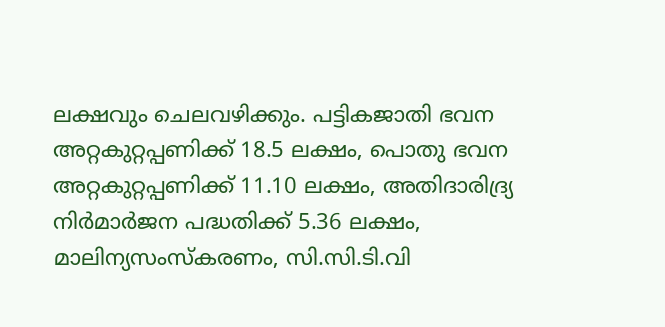ലക്ഷവും ചെലവഴിക്കും. പട്ടികജാതി ഭവന അറ്റകുറ്റപ്പണിക്ക് 18.5 ലക്ഷം, പൊതു ഭവന അറ്റകുറ്റപ്പണിക്ക് 11.10 ലക്ഷം, അതിദാരിദ്ര്യ നിര്‍മാർജന പദ്ധതിക്ക് 5.36 ലക്ഷം, മാലിന്യസംസ്കരണം, സി.സി.ടി.വി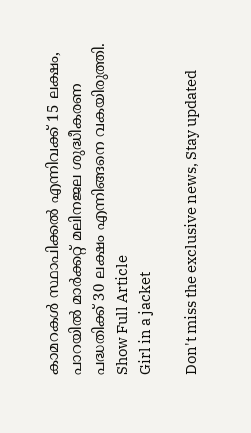കാമറകള്‍ സ്ഥാപിക്കല്‍ എന്നിവക്ക് 15 ലക്ഷം, പാറയില്‍ മാര്‍ക്കറ്റ് മലിനജല ശുദ്ധീകരണ പദ്ധതിക്ക് 30 ലക്ഷം എന്നിങ്ങനെ വകയിരുത്തി.
Show Full Article
Girl in a jacket

Don't miss the exclusive news, Stay updated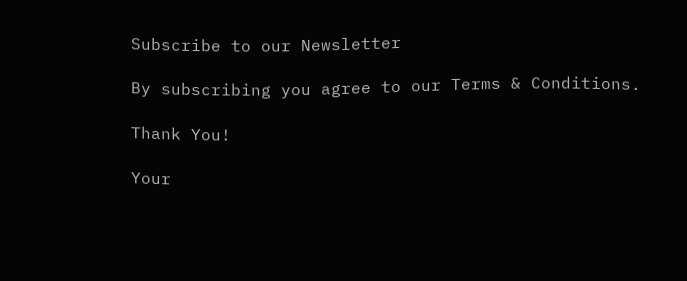Subscribe to our Newsletter

By subscribing you agree to our Terms & Conditions.

Thank You!

Your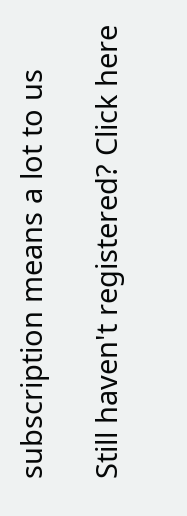subscription means a lot to us

Still haven't registered? Click here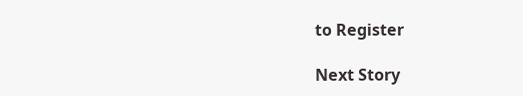to Register

Next Story